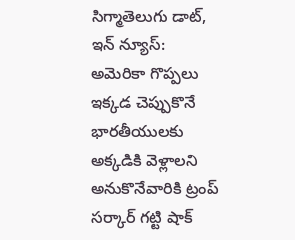సిగ్మాతెలుగు డాట్, ఇన్ న్యూస్: అమెరికా గొప్పలు ఇక్కడ చెప్పుకొనే భారతీయులకు అక్కడికి వెళ్లాలని అనుకొనేవారికి ట్రంప్ సర్కార్ గట్టి షాక్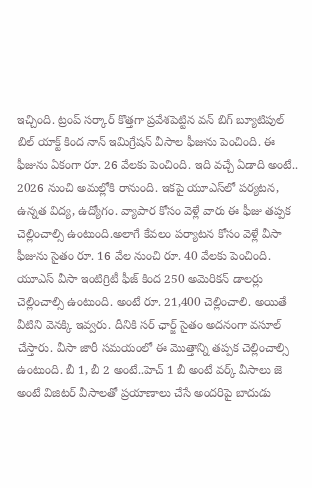ఇచ్చింది. ట్రంప్ సర్కార్ కొత్తగా ప్రవేశపెట్టిన వన్ బిగ్ బ్యూటిపుల్ బిల్ యాక్ట్ కింద నాన్ ఇమిగ్రేషన్ వీసాల ఫీజును పెంచింది. ఈ ఫీజును ఏకంగా రూ. 26 వేలకు పెంచింది. ఇది వచ్చే ఏడాది అంటే.. 2026 నుంచి అమల్లోకి రానుంది. ఇకపై యూఎస్‌లో పర్యటన, ఉన్నత విద్య, ఉద్యోగం. వ్యాపార కోసం వెళ్లే వారు ఈ ఫీజు తప్పక చెల్లించాల్సి ఉంటుంది.అలాగే కేవలం పర్యాటన కోసం వెళ్లే వీసా ఫీజును సైతం రూ. 16 వేల నుంచి రూ. 40 వేలకు పెంచింది. యూఎస్ వీసా ఇంటిగ్రిటీ ఫీజ్ కింద 250 అమెరికన్ డాలర్లు చెల్లించాల్సి ఉంటుంది. అంటే రూ. 21,400 చెల్లించాలి. అయితే వీటిని వెనక్కి ఇవ్వరు. దీనికి సర్ ఛార్జ్ సైతం అదనంగా వసూల్ చేస్తారు. వీసా జారీ సమయంలో ఈ మొత్తాన్ని తప్పక చెల్లించాల్సి ఉంటుంది. బీ 1, బీ 2 అంటే..హెచ్ 1 బీ అంటే వర్క్ వీసాలు జె అంటే విజిటర్ వీసాలతో ప్రయాణాలు చేసే అందరిపై బాదుడు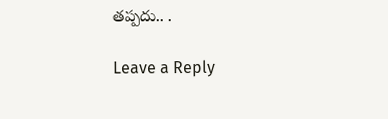తప్పదు.. .

Leave a Reply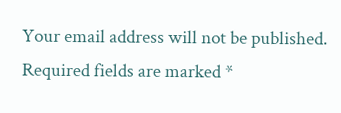Your email address will not be published. Required fields are marked *